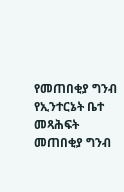የመጠበቂያ ግንብ የኢንተርኔት ቤተ መጻሕፍት
መጠበቂያ ግንብ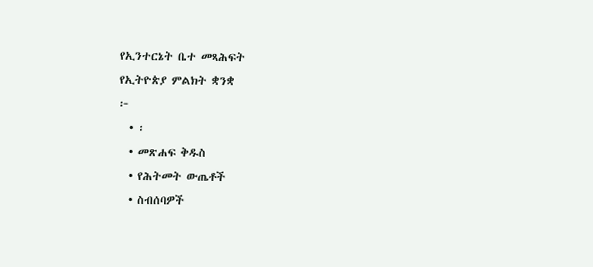የኢንተርኔት ቤተ መጻሕፍት
የኢትዮጵያ ምልክት ቋንቋ
፦
  • ፡
  • መጽሐፍ ቅዱስ
  • የሕትመት ውጤቶች
  • ስብሰባዎች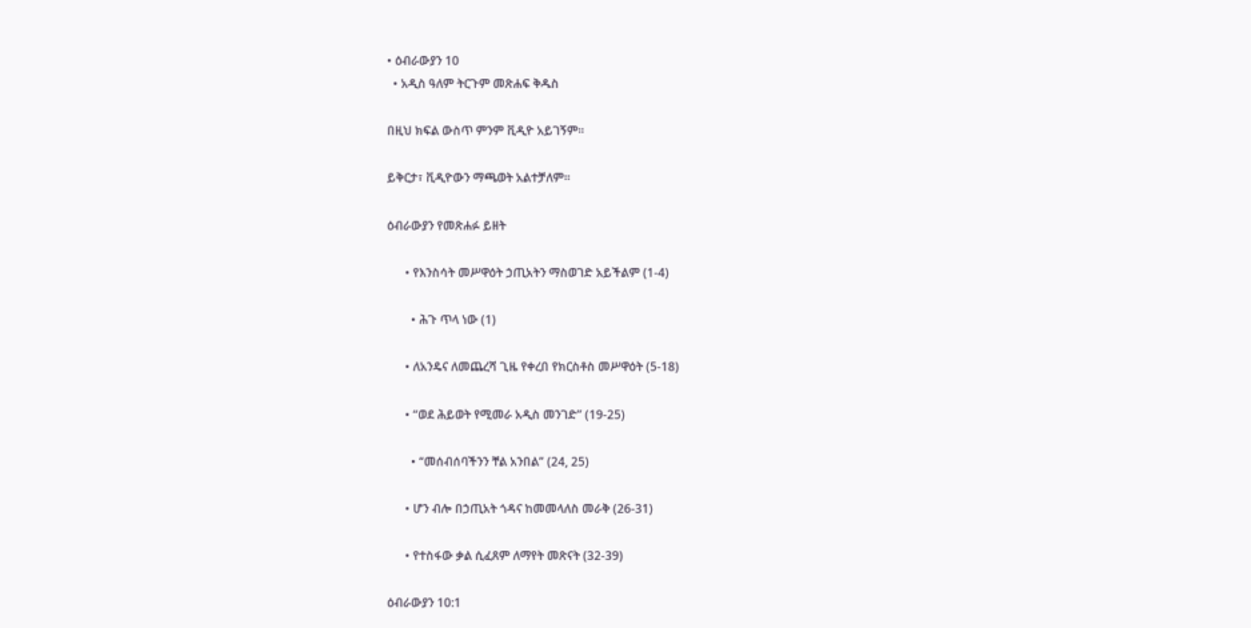• ዕብራውያን 10
  • አዲስ ዓለም ትርጉም መጽሐፍ ቅዱስ

በዚህ ክፍል ውስጥ ምንም ቪዲዮ አይገኝም።

ይቅርታ፣ ቪዲዮውን ማጫወት አልተቻለም።

ዕብራውያን የመጽሐፉ ይዘት

      • የእንስሳት መሥዋዕት ኃጢአትን ማስወገድ አይችልም (1-4)

        • ሕጉ ጥላ ነው (1)

      • ለአንዴና ለመጨረሻ ጊዜ የቀረበ የክርስቶስ መሥዋዕት (5-18)

      • “ወደ ሕይወት የሚመራ አዲስ መንገድ” (19-25)

        • “መሰብሰባችንን ቸል አንበል” (24, 25)

      • ሆን ብሎ በኃጢአት ጎዳና ከመመላለስ መራቅ (26-31)

      • የተስፋው ቃል ሲፈጸም ለማየት መጽናት (32-39)

ዕብራውያን 10:1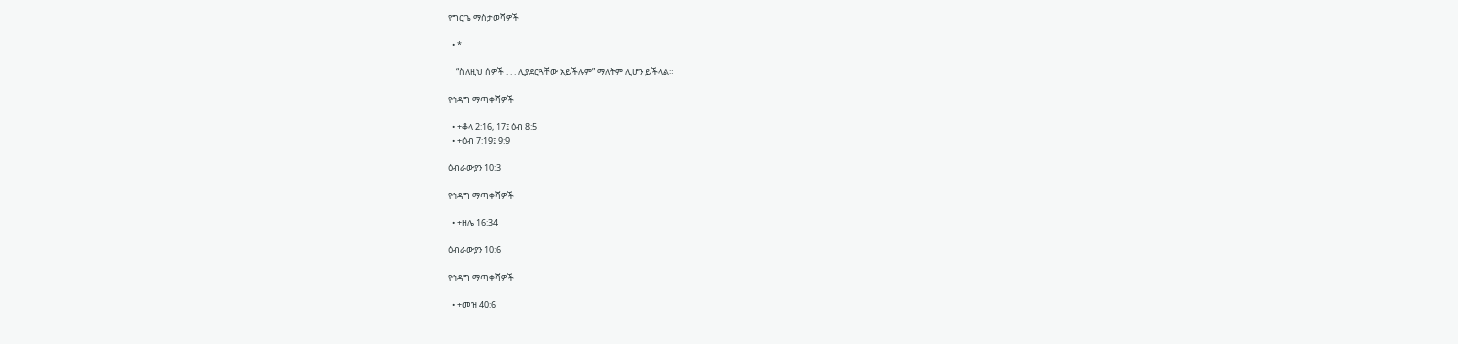የግርጌ ማስታወሻዎች

  • *

    “ስለዚህ ሰዎች . . . ሊያደርጓቸው አይችሉም” ማለትም ሊሆን ይችላል።

የኅዳግ ማጣቀሻዎች

  • +ቆላ 2:16, 17፤ ዕብ 8:5
  • +ዕብ 7:19፤ 9:9

ዕብራውያን 10:3

የኅዳግ ማጣቀሻዎች

  • +ዘሌ 16:34

ዕብራውያን 10:6

የኅዳግ ማጣቀሻዎች

  • +መዝ 40:6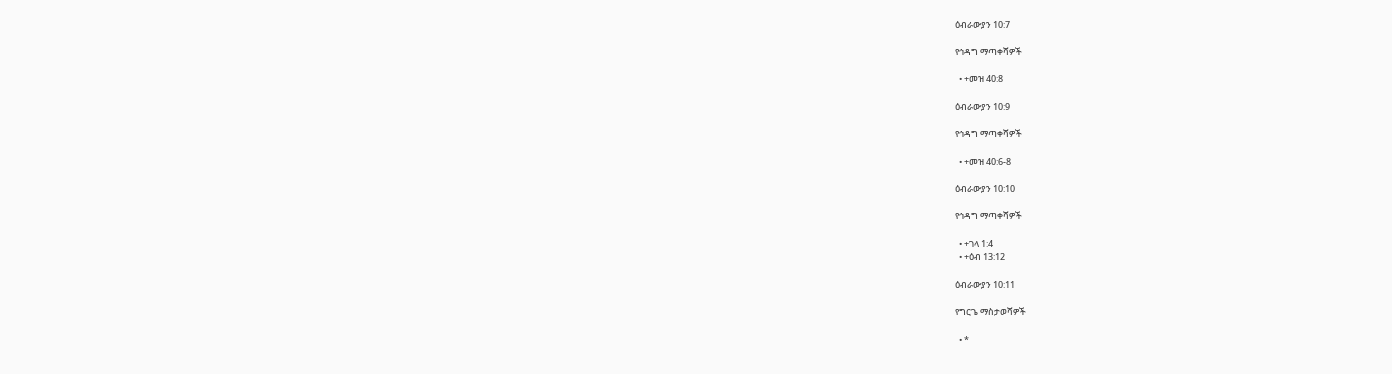ዕብራውያን 10:7

የኅዳግ ማጣቀሻዎች

  • +መዝ 40:8

ዕብራውያን 10:9

የኅዳግ ማጣቀሻዎች

  • +መዝ 40:6-8

ዕብራውያን 10:10

የኅዳግ ማጣቀሻዎች

  • +ገላ 1:4
  • +ዕብ 13:12

ዕብራውያን 10:11

የግርጌ ማስታወሻዎች

  • *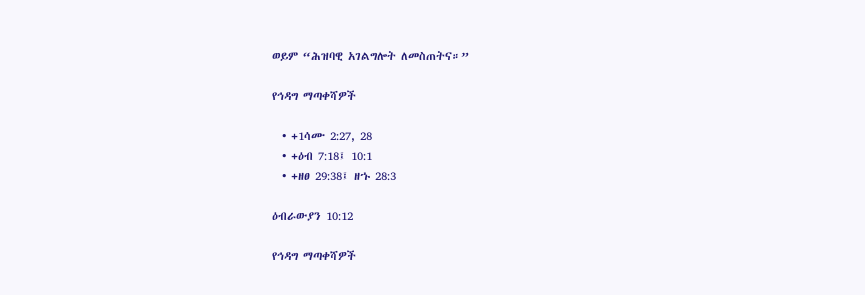ወይም “ሕዝባዊ አገልግሎት ለመስጠትና።”

የኅዳግ ማጣቀሻዎች

  • +1ሳሙ 2:27, 28
  • +ዕብ 7:18፤ 10:1
  • +ዘፀ 29:38፤ ዘኁ 28:3

ዕብራውያን 10:12

የኅዳግ ማጣቀሻዎች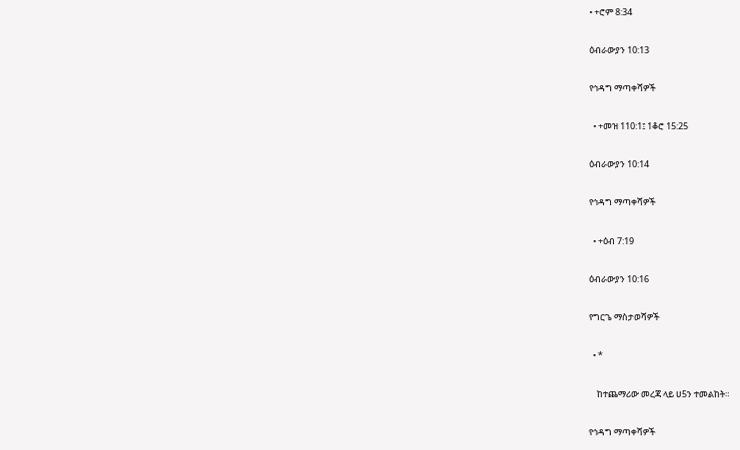• +ሮም 8:34

ዕብራውያን 10:13

የኅዳግ ማጣቀሻዎች

  • +መዝ 110:1፤ 1ቆሮ 15:25

ዕብራውያን 10:14

የኅዳግ ማጣቀሻዎች

  • +ዕብ 7:19

ዕብራውያን 10:16

የግርጌ ማስታወሻዎች

  • *

    ከተጨማሪው መረጃ ላይ ሀ5ን ተመልከት።

የኅዳግ ማጣቀሻዎች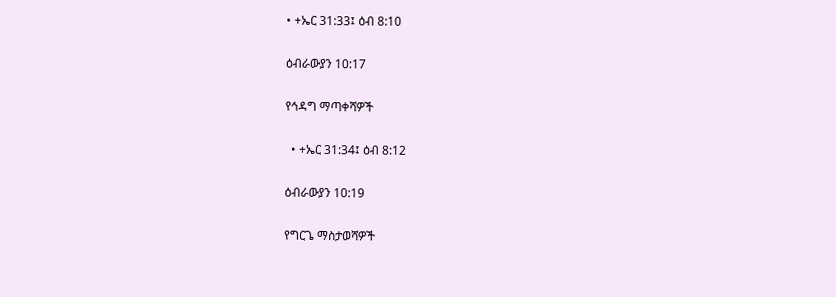• +ኤር 31:33፤ ዕብ 8:10

ዕብራውያን 10:17

የኅዳግ ማጣቀሻዎች

  • +ኤር 31:34፤ ዕብ 8:12

ዕብራውያን 10:19

የግርጌ ማስታወሻዎች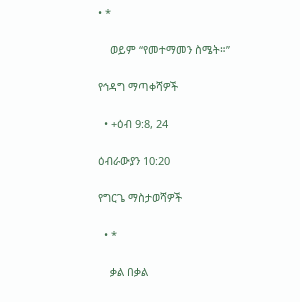• *

    ወይም “የመተማመን ስሜት።”

የኅዳግ ማጣቀሻዎች

  • +ዕብ 9:8, 24

ዕብራውያን 10:20

የግርጌ ማስታወሻዎች

  • *

    ቃል በቃል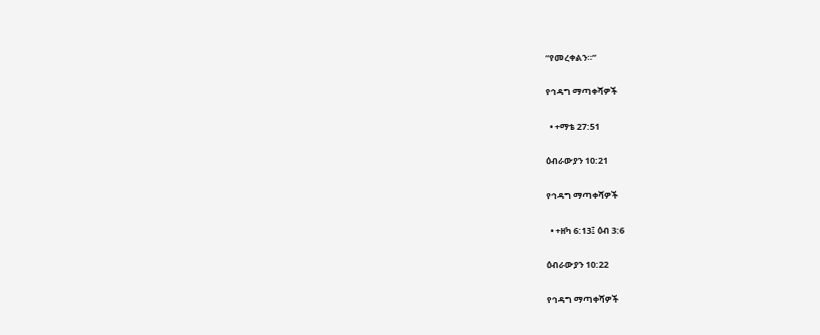“የመረቀልን።”

የኅዳግ ማጣቀሻዎች

  • +ማቴ 27:51

ዕብራውያን 10:21

የኅዳግ ማጣቀሻዎች

  • +ዘካ 6:13፤ ዕብ 3:6

ዕብራውያን 10:22

የኅዳግ ማጣቀሻዎች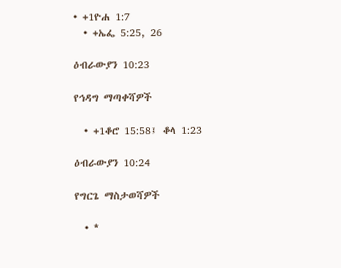• +1ዮሐ 1:7
  • +ኤፌ 5:25, 26

ዕብራውያን 10:23

የኅዳግ ማጣቀሻዎች

  • +1ቆሮ 15:58፤ ቆላ 1:23

ዕብራውያን 10:24

የግርጌ ማስታወሻዎች

  • *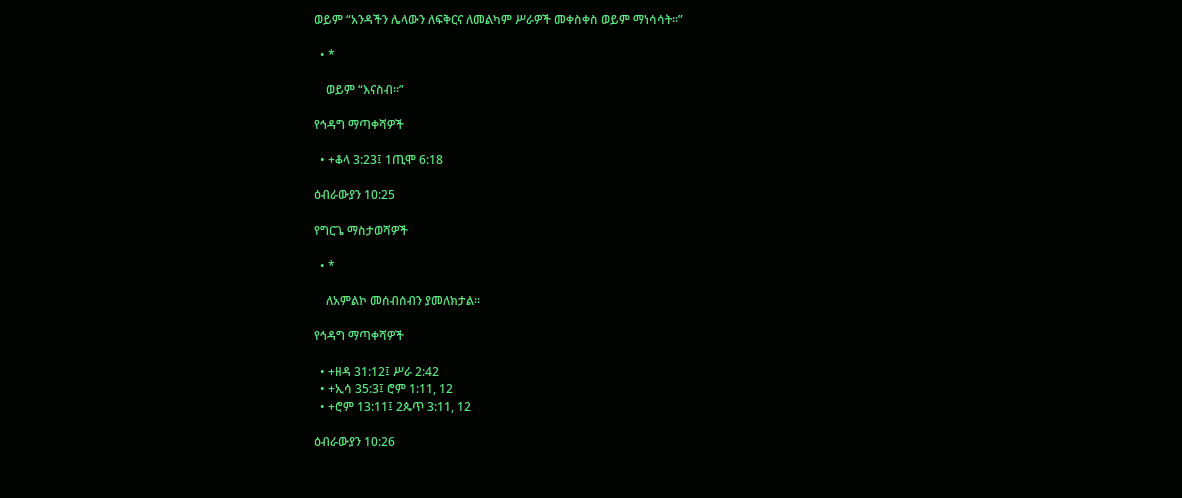ወይም “አንዳችን ሌላውን ለፍቅርና ለመልካም ሥራዎች መቀስቀስ ወይም ማነሳሳት።”

  • *

    ወይም “እናስብ።”

የኅዳግ ማጣቀሻዎች

  • +ቆላ 3:23፤ 1ጢሞ 6:18

ዕብራውያን 10:25

የግርጌ ማስታወሻዎች

  • *

    ለአምልኮ መሰብሰብን ያመለክታል።

የኅዳግ ማጣቀሻዎች

  • +ዘዳ 31:12፤ ሥራ 2:42
  • +ኢሳ 35:3፤ ሮም 1:11, 12
  • +ሮም 13:11፤ 2ጴጥ 3:11, 12

ዕብራውያን 10:26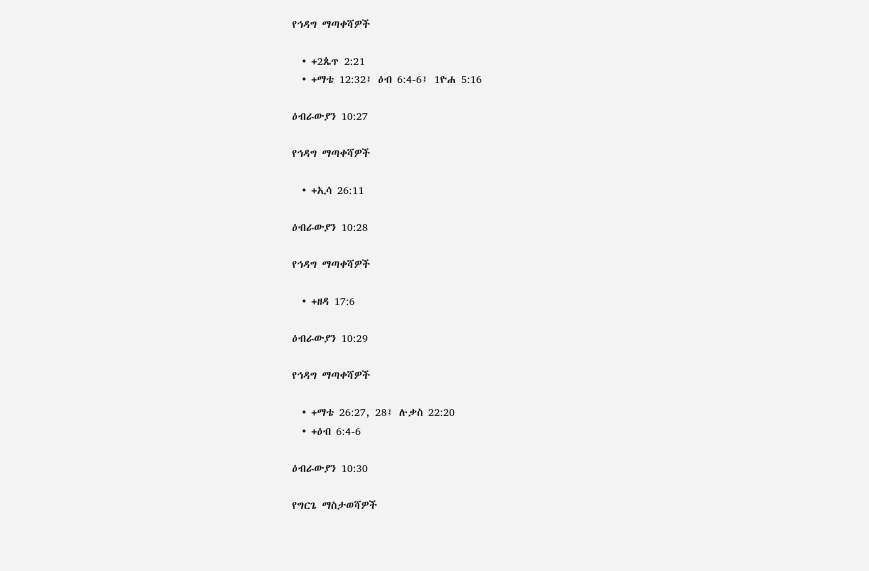የኅዳግ ማጣቀሻዎች

  • +2ጴጥ 2:21
  • +ማቴ 12:32፤ ዕብ 6:4-6፤ 1ዮሐ 5:16

ዕብራውያን 10:27

የኅዳግ ማጣቀሻዎች

  • +ኢሳ 26:11

ዕብራውያን 10:28

የኅዳግ ማጣቀሻዎች

  • +ዘዳ 17:6

ዕብራውያን 10:29

የኅዳግ ማጣቀሻዎች

  • +ማቴ 26:27, 28፤ ሉቃስ 22:20
  • +ዕብ 6:4-6

ዕብራውያን 10:30

የግርጌ ማስታወሻዎች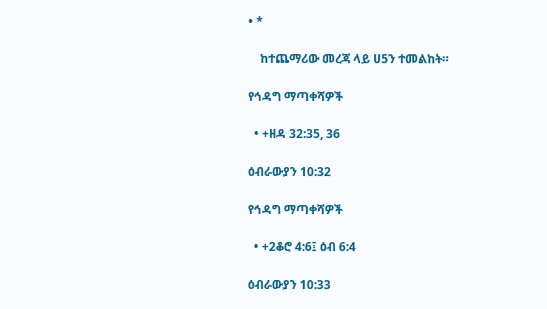• *

    ከተጨማሪው መረጃ ላይ ሀ5ን ተመልከት።

የኅዳግ ማጣቀሻዎች

  • +ዘዳ 32:35, 36

ዕብራውያን 10:32

የኅዳግ ማጣቀሻዎች

  • +2ቆሮ 4:6፤ ዕብ 6:4

ዕብራውያን 10:33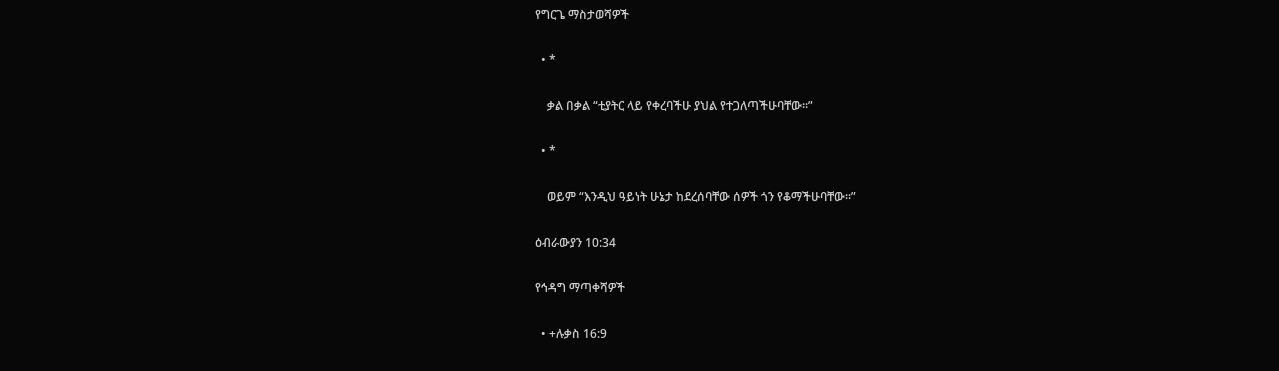የግርጌ ማስታወሻዎች

  • *

    ቃል በቃል “ቲያትር ላይ የቀረባችሁ ያህል የተጋለጣችሁባቸው።”

  • *

    ወይም “እንዲህ ዓይነት ሁኔታ ከደረሰባቸው ሰዎች ጎን የቆማችሁባቸው።”

ዕብራውያን 10:34

የኅዳግ ማጣቀሻዎች

  • +ሉቃስ 16:9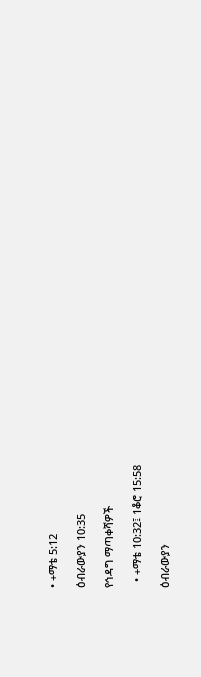• +ማቴ 5:12

ዕብራውያን 10:35

የኅዳግ ማጣቀሻዎች

  • +ማቴ 10:32፤ 1ቆሮ 15:58

ዕብራውያን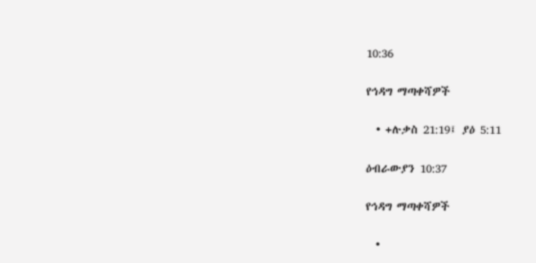10:36

የኅዳግ ማጣቀሻዎች

  • +ሉቃስ 21:19፤ ያዕ 5:11

ዕብራውያን 10:37

የኅዳግ ማጣቀሻዎች

  •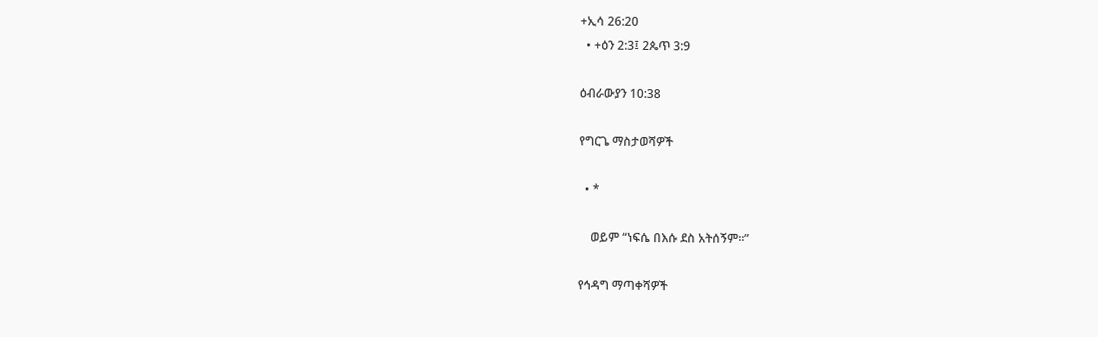+ኢሳ 26:20
  • +ዕን 2:3፤ 2ጴጥ 3:9

ዕብራውያን 10:38

የግርጌ ማስታወሻዎች

  • *

    ወይም “ነፍሴ በእሱ ደስ አትሰኝም።”

የኅዳግ ማጣቀሻዎች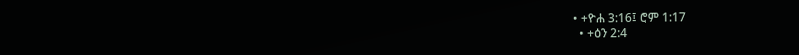• +ዮሐ 3:16፤ ሮም 1:17
  • +ዕን 2:4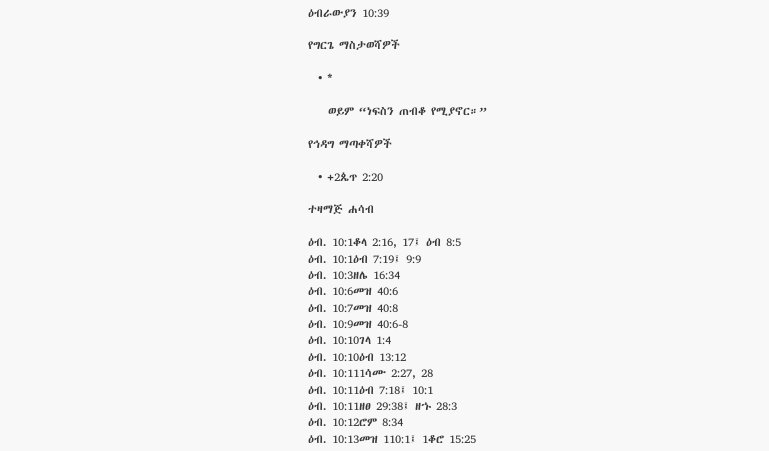ዕብራውያን 10:39

የግርጌ ማስታወሻዎች

  • *

    ወይም “ነፍስን ጠብቆ የሚያኖር።”

የኅዳግ ማጣቀሻዎች

  • +2ጴጥ 2:20

ተዛማጅ ሐሳብ

ዕብ. 10:1ቆላ 2:16, 17፤ ዕብ 8:5
ዕብ. 10:1ዕብ 7:19፤ 9:9
ዕብ. 10:3ዘሌ 16:34
ዕብ. 10:6መዝ 40:6
ዕብ. 10:7መዝ 40:8
ዕብ. 10:9መዝ 40:6-8
ዕብ. 10:10ገላ 1:4
ዕብ. 10:10ዕብ 13:12
ዕብ. 10:111ሳሙ 2:27, 28
ዕብ. 10:11ዕብ 7:18፤ 10:1
ዕብ. 10:11ዘፀ 29:38፤ ዘኁ 28:3
ዕብ. 10:12ሮም 8:34
ዕብ. 10:13መዝ 110:1፤ 1ቆሮ 15:25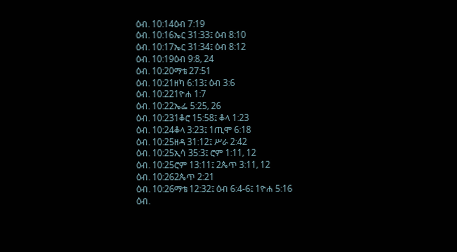ዕብ. 10:14ዕብ 7:19
ዕብ. 10:16ኤር 31:33፤ ዕብ 8:10
ዕብ. 10:17ኤር 31:34፤ ዕብ 8:12
ዕብ. 10:19ዕብ 9:8, 24
ዕብ. 10:20ማቴ 27:51
ዕብ. 10:21ዘካ 6:13፤ ዕብ 3:6
ዕብ. 10:221ዮሐ 1:7
ዕብ. 10:22ኤፌ 5:25, 26
ዕብ. 10:231ቆሮ 15:58፤ ቆላ 1:23
ዕብ. 10:24ቆላ 3:23፤ 1ጢሞ 6:18
ዕብ. 10:25ዘዳ 31:12፤ ሥራ 2:42
ዕብ. 10:25ኢሳ 35:3፤ ሮም 1:11, 12
ዕብ. 10:25ሮም 13:11፤ 2ጴጥ 3:11, 12
ዕብ. 10:262ጴጥ 2:21
ዕብ. 10:26ማቴ 12:32፤ ዕብ 6:4-6፤ 1ዮሐ 5:16
ዕብ.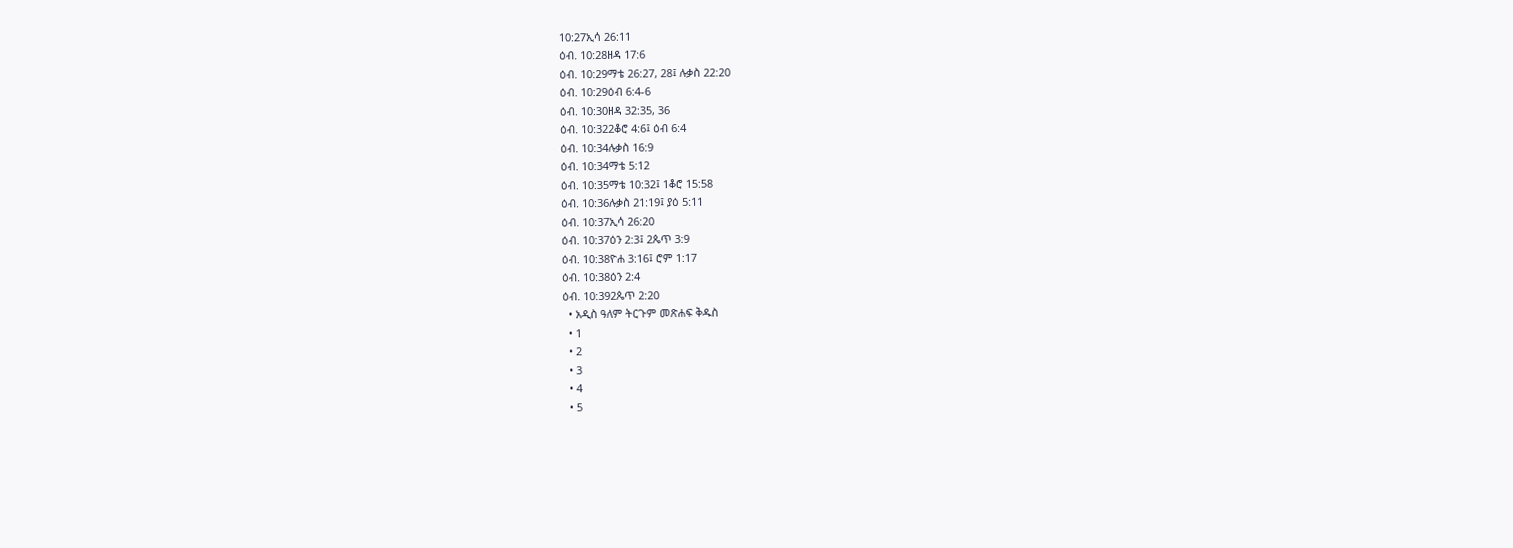10:27ኢሳ 26:11
ዕብ. 10:28ዘዳ 17:6
ዕብ. 10:29ማቴ 26:27, 28፤ ሉቃስ 22:20
ዕብ. 10:29ዕብ 6:4-6
ዕብ. 10:30ዘዳ 32:35, 36
ዕብ. 10:322ቆሮ 4:6፤ ዕብ 6:4
ዕብ. 10:34ሉቃስ 16:9
ዕብ. 10:34ማቴ 5:12
ዕብ. 10:35ማቴ 10:32፤ 1ቆሮ 15:58
ዕብ. 10:36ሉቃስ 21:19፤ ያዕ 5:11
ዕብ. 10:37ኢሳ 26:20
ዕብ. 10:37ዕን 2:3፤ 2ጴጥ 3:9
ዕብ. 10:38ዮሐ 3:16፤ ሮም 1:17
ዕብ. 10:38ዕን 2:4
ዕብ. 10:392ጴጥ 2:20
  • አዲስ ዓለም ትርጉም መጽሐፍ ቅዱስ
  • 1
  • 2
  • 3
  • 4
  • 5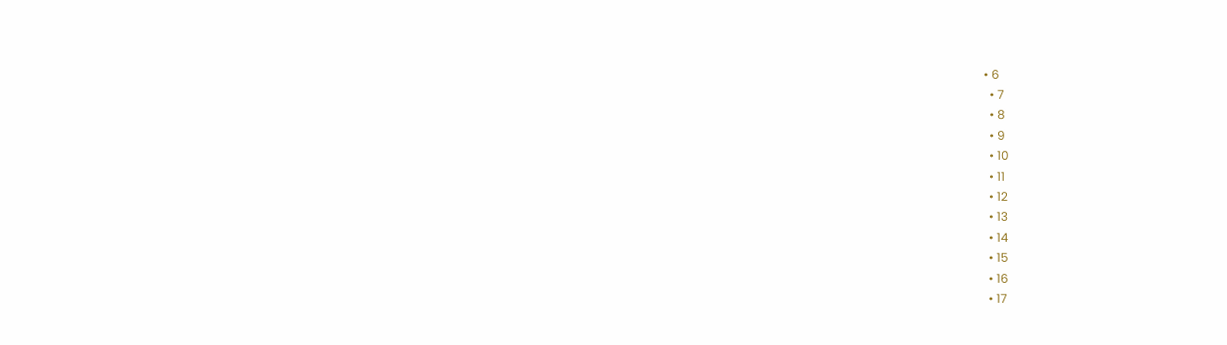• 6
  • 7
  • 8
  • 9
  • 10
  • 11
  • 12
  • 13
  • 14
  • 15
  • 16
  • 17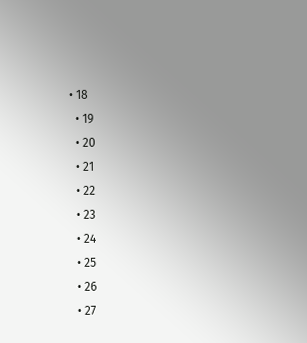• 18
  • 19
  • 20
  • 21
  • 22
  • 23
  • 24
  • 25
  • 26
  • 27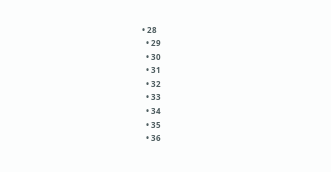• 28
  • 29
  • 30
  • 31
  • 32
  • 33
  • 34
  • 35
  • 36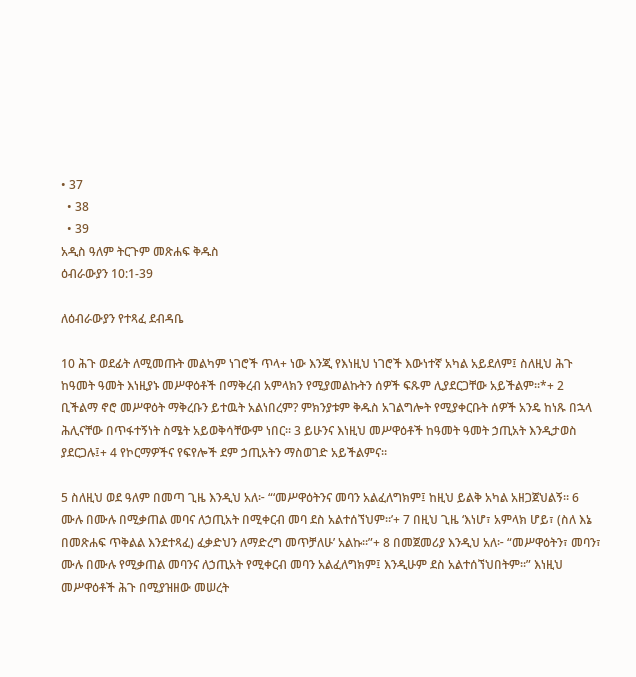• 37
  • 38
  • 39
አዲስ ዓለም ትርጉም መጽሐፍ ቅዱስ
ዕብራውያን 10:1-39

ለዕብራውያን የተጻፈ ደብዳቤ

10 ሕጉ ወደፊት ለሚመጡት መልካም ነገሮች ጥላ+ ነው እንጂ የእነዚህ ነገሮች እውነተኛ አካል አይደለም፤ ስለዚህ ሕጉ ከዓመት ዓመት እነዚያኑ መሥዋዕቶች በማቅረብ አምላክን የሚያመልኩትን ሰዎች ፍጹም ሊያደርጋቸው አይችልም።*+ 2 ቢችልማ ኖሮ መሥዋዕት ማቅረቡን ይተዉት አልነበረም? ምክንያቱም ቅዱስ አገልግሎት የሚያቀርቡት ሰዎች አንዴ ከነጹ በኋላ ሕሊናቸው በጥፋተኝነት ስሜት አይወቅሳቸውም ነበር። 3 ይሁንና እነዚህ መሥዋዕቶች ከዓመት ዓመት ኃጢአት እንዲታወስ ያደርጋሉ፤+ 4 የኮርማዎችና የፍየሎች ደም ኃጢአትን ማስወገድ አይችልምና።

5 ስለዚህ ወደ ዓለም በመጣ ጊዜ እንዲህ አለ፦ “‘መሥዋዕትንና መባን አልፈለግክም፤ ከዚህ ይልቅ አካል አዘጋጀህልኝ። 6 ሙሉ በሙሉ በሚቃጠል መባና ለኃጢአት በሚቀርብ መባ ደስ አልተሰኘህም።’+ 7 በዚህ ጊዜ ‘እነሆ፣ አምላክ ሆይ፣ (ስለ እኔ በመጽሐፍ ጥቅልል እንደተጻፈ) ፈቃድህን ለማድረግ መጥቻለሁ’ አልኩ።”+ 8 በመጀመሪያ እንዲህ አለ፦ “መሥዋዕትን፣ መባን፣ ሙሉ በሙሉ የሚቃጠል መባንና ለኃጢአት የሚቀርብ መባን አልፈለግክም፤ እንዲሁም ደስ አልተሰኘህበትም።” እነዚህ መሥዋዕቶች ሕጉ በሚያዝዘው መሠረት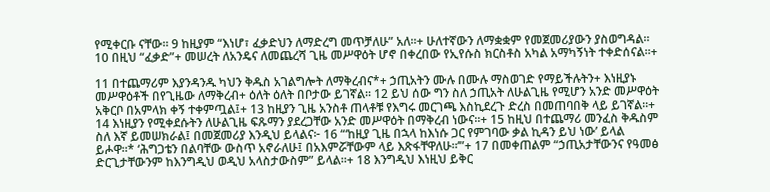የሚቀርቡ ናቸው። 9 ከዚያም “እነሆ፣ ፈቃድህን ለማድረግ መጥቻለሁ” አለ።+ ሁለተኛውን ለማቋቋም የመጀመሪያውን ያስወግዳል። 10 በዚህ “ፈቃድ”+ መሠረት ለአንዴና ለመጨረሻ ጊዜ መሥዋዕት ሆኖ በቀረበው የኢየሱስ ክርስቶስ አካል አማካኝነት ተቀድሰናል።+

11 በተጨማሪም እያንዳንዱ ካህን ቅዱስ አገልግሎት ለማቅረብና*+ ኃጢአትን ሙሉ በሙሉ ማስወገድ የማይችሉትን+ እነዚያኑ መሥዋዕቶች በየጊዜው ለማቅረብ+ ዕለት ዕለት በቦታው ይገኛል። 12 ይህ ሰው ግን ስለ ኃጢአት ለሁልጊዜ የሚሆን አንድ መሥዋዕት አቅርቦ በአምላክ ቀኝ ተቀምጧል፤+ 13 ከዚያን ጊዜ አንስቶ ጠላቶቹ የእግሩ መርገጫ እስኪደረጉ ድረስ በመጠባበቅ ላይ ይገኛል።+ 14 እነዚያን የሚቀደሱትን ለሁልጊዜ ፍጹማን ያደረጋቸው አንድ መሥዋዕት በማቅረብ ነውና።+ 15 ከዚህ በተጨማሪ መንፈስ ቅዱስም ስለ እኛ ይመሠክራል፤ በመጀመሪያ እንዲህ ይላልና፦ 16 “‘ከዚያ ጊዜ በኋላ ከእነሱ ጋር የምገባው ቃል ኪዳን ይህ ነው’ ይላል ይሖዋ።* ‘ሕግጋቴን በልባቸው ውስጥ አኖራለሁ፤ በአእምሯቸውም ላይ እጽፋቸዋለሁ።’”+ 17 በመቀጠልም “ኃጢአታቸውንና የዓመፅ ድርጊታቸውንም ከእንግዲህ ወዲህ አላስታውስም” ይላል።+ 18 እንግዲህ እነዚህ ይቅር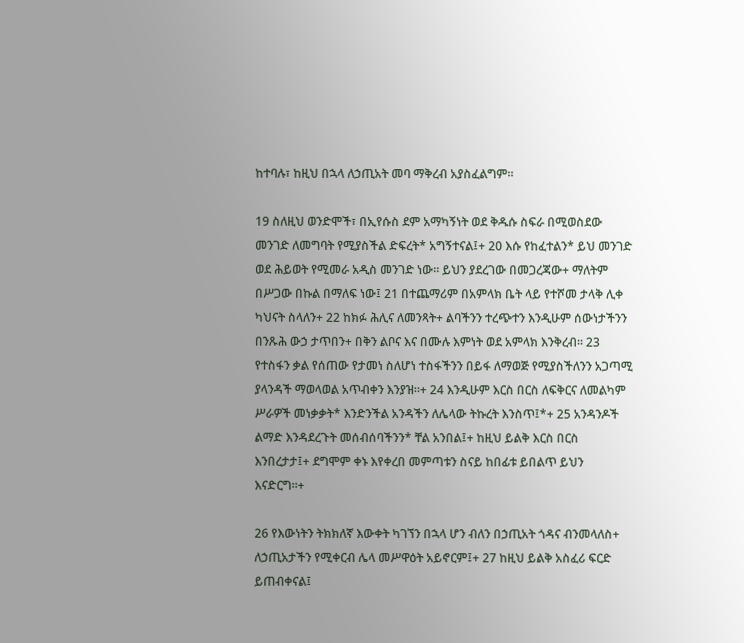ከተባሉ፣ ከዚህ በኋላ ለኃጢአት መባ ማቅረብ አያስፈልግም።

19 ስለዚህ ወንድሞች፣ በኢየሱስ ደም አማካኝነት ወደ ቅዱሱ ስፍራ በሚወስደው መንገድ ለመግባት የሚያስችል ድፍረት* አግኝተናል፤+ 20 እሱ የከፈተልን* ይህ መንገድ ወደ ሕይወት የሚመራ አዲስ መንገድ ነው። ይህን ያደረገው በመጋረጃው+ ማለትም በሥጋው በኩል በማለፍ ነው፤ 21 በተጨማሪም በአምላክ ቤት ላይ የተሾመ ታላቅ ሊቀ ካህናት ስላለን+ 22 ከክፉ ሕሊና ለመንጻት+ ልባችንን ተረጭተን እንዲሁም ሰውነታችንን በንጹሕ ውኃ ታጥበን+ በቅን ልቦና እና በሙሉ እምነት ወደ አምላክ እንቅረብ። 23 የተስፋን ቃል የሰጠው የታመነ ስለሆነ ተስፋችንን በይፋ ለማወጅ የሚያስችለንን አጋጣሚ ያላንዳች ማወላወል አጥብቀን እንያዝ።+ 24 እንዲሁም እርስ በርስ ለፍቅርና ለመልካም ሥራዎች መነቃቃት* እንድንችል አንዳችን ለሌላው ትኩረት እንስጥ፤*+ 25 አንዳንዶች ልማድ እንዳደረጉት መሰብሰባችንን* ቸል አንበል፤+ ከዚህ ይልቅ እርስ በርስ እንበረታታ፤+ ደግሞም ቀኑ እየቀረበ መምጣቱን ስናይ ከበፊቱ ይበልጥ ይህን እናድርግ።+

26 የእውነትን ትክክለኛ እውቀት ካገኘን በኋላ ሆን ብለን በኃጢአት ጎዳና ብንመላለስ+ ለኃጢአታችን የሚቀርብ ሌላ መሥዋዕት አይኖርም፤+ 27 ከዚህ ይልቅ አስፈሪ ፍርድ ይጠብቀናል፤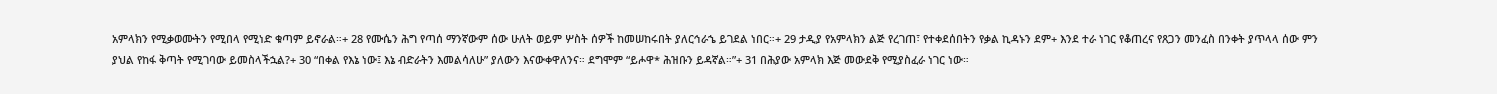አምላክን የሚቃወሙትን የሚበላ የሚነድ ቁጣም ይኖራል።+ 28 የሙሴን ሕግ የጣሰ ማንኛውም ሰው ሁለት ወይም ሦስት ሰዎች ከመሠከሩበት ያለርኅራኄ ይገደል ነበር።+ 29 ታዲያ የአምላክን ልጅ የረገጠ፣ የተቀደሰበትን የቃል ኪዳኑን ደም+ እንደ ተራ ነገር የቆጠረና የጸጋን መንፈስ በንቀት ያጥላላ ሰው ምን ያህል የከፋ ቅጣት የሚገባው ይመስላችኋል?+ 30 “በቀል የእኔ ነው፤ እኔ ብድራትን እመልሳለሁ” ያለውን እናውቀዋለንና። ደግሞም “ይሖዋ* ሕዝቡን ይዳኛል።”+ 31 በሕያው አምላክ እጅ መውደቅ የሚያስፈራ ነገር ነው።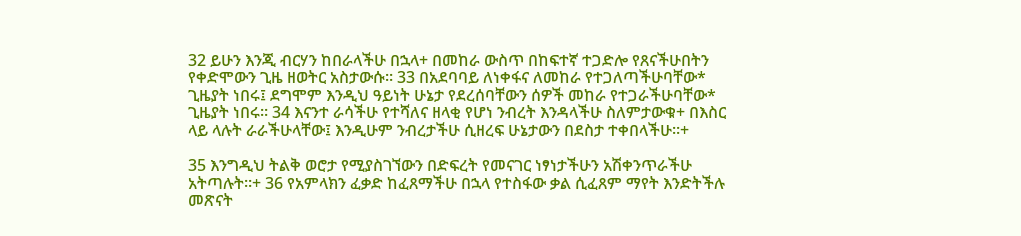32 ይሁን እንጂ ብርሃን ከበራላችሁ በኋላ+ በመከራ ውስጥ በከፍተኛ ተጋድሎ የጸናችሁበትን የቀድሞውን ጊዜ ዘወትር አስታውሱ። 33 በአደባባይ ለነቀፋና ለመከራ የተጋለጣችሁባቸው* ጊዜያት ነበሩ፤ ደግሞም እንዲህ ዓይነት ሁኔታ የደረሰባቸውን ሰዎች መከራ የተጋራችሁባቸው* ጊዜያት ነበሩ። 34 እናንተ ራሳችሁ የተሻለና ዘላቂ የሆነ ንብረት እንዳላችሁ ስለምታውቁ+ በእስር ላይ ላሉት ራራችሁላቸው፤ እንዲሁም ንብረታችሁ ሲዘረፍ ሁኔታውን በደስታ ተቀበላችሁ።+

35 እንግዲህ ትልቅ ወሮታ የሚያስገኘውን በድፍረት የመናገር ነፃነታችሁን አሽቀንጥራችሁ አትጣሉት።+ 36 የአምላክን ፈቃድ ከፈጸማችሁ በኋላ የተስፋው ቃል ሲፈጸም ማየት እንድትችሉ መጽናት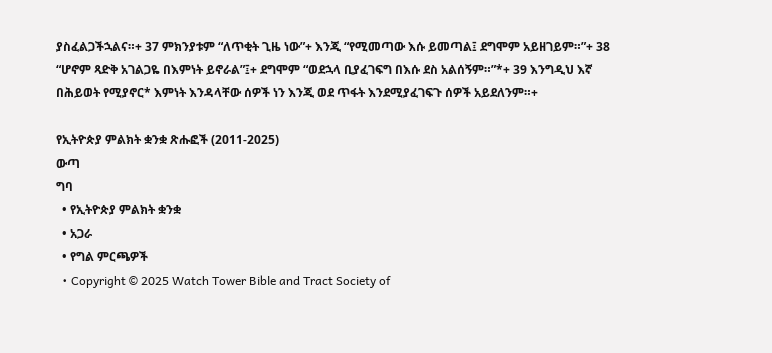ያስፈልጋችኋልና።+ 37 ምክንያቱም “ለጥቂት ጊዜ ነው”+ እንጂ “የሚመጣው እሱ ይመጣል፤ ደግሞም አይዘገይም።”+ 38 “ሆኖም ጻድቅ አገልጋዬ በእምነት ይኖራል”፤+ ደግሞም “ወደኋላ ቢያፈገፍግ በእሱ ደስ አልሰኝም።”*+ 39 እንግዲህ እኛ በሕይወት የሚያኖር* እምነት እንዳላቸው ሰዎች ነን እንጂ ወደ ጥፋት እንደሚያፈገፍጉ ሰዎች አይደለንም።+

የኢትዮጵያ ምልክት ቋንቋ ጽሑፎች (2011-2025)
ውጣ
ግባ
  • የኢትዮጵያ ምልክት ቋንቋ
  • አጋራ
  • የግል ምርጫዎች
  • Copyright © 2025 Watch Tower Bible and Tract Society of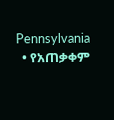Pennsylvania
  • የአጠቃቀም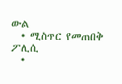ውል
  • ሚስጥር የመጠበቅ ፖሊሲ
  •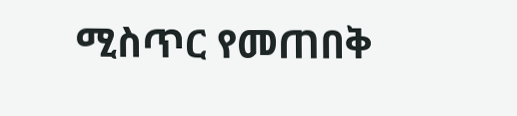ሚስጥር የመጠበቅ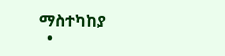ማስተካከያ
  •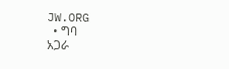JW.ORG
  • ግባ
አጋራ